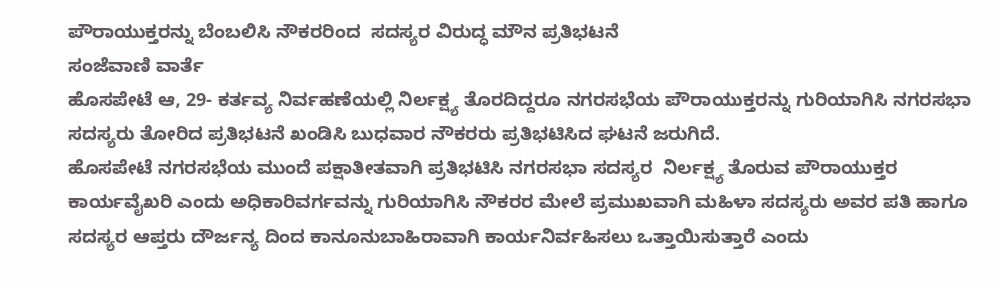ಪೌರಾಯುಕ್ತರನ್ನು ಬೆಂಬಲಿಸಿ ನೌಕರರಿಂದ  ಸದಸ್ಯರ ವಿರುದ್ಧ ಮೌನ ಪ್ರತಿಭಟನೆ
ಸಂಜೆವಾಣಿ ವಾರ್ತೆ
ಹೊಸಪೇಟೆ ಆ, 29- ಕರ್ತವ್ಯ ನಿರ್ವಹಣೆಯಲ್ಲಿ ನಿರ್ಲಕ್ಷ್ಯ ತೊರದಿದ್ದರೂ ನಗರಸಭೆಯ ಪೌರಾಯುಕ್ತರನ್ನು ಗುರಿಯಾಗಿಸಿ ನಗರಸಭಾ ಸದಸ್ಯರು ತೋರಿದ ಪ್ರತಿಭಟನೆ ಖಂಡಿಸಿ ಬುಧವಾರ ನೌಕರರು ಪ್ರತಿಭಟಿಸಿದ ಘಟನೆ ಜರುಗಿದೆ.
ಹೊಸಪೇಟೆ ನಗರಸಭೆಯ ಮುಂದೆ ಪಕ್ಷಾತೀತವಾಗಿ ಪ್ರತಿಭಟಿಸಿ ನಗರಸಭಾ ಸದಸ್ಯರ  ನಿರ್ಲಕ್ಷ್ಯ ತೊರುವ ಪೌರಾಯುಕ್ತರ ಕಾರ್ಯವೈಖರಿ ಎಂದು ಅಧಿಕಾರಿವರ್ಗವನ್ನು ಗುರಿಯಾಗಿಸಿ ನೌಕರರ ಮೇಲೆ ಪ್ರಮುಖವಾಗಿ ಮಹಿಳಾ ಸದಸ್ಯರು ಅವರ ಪತಿ ಹಾಗೂ ಸದಸ್ಯರ ಆಪ್ತರು ದೌರ್ಜನ್ಯ ದಿಂದ ಕಾನೂನುಬಾಹಿರಾವಾಗಿ ಕಾರ್ಯನಿರ್ವಹಿಸಲು ಒತ್ತಾಯಿಸುತ್ತಾರೆ ಎಂದು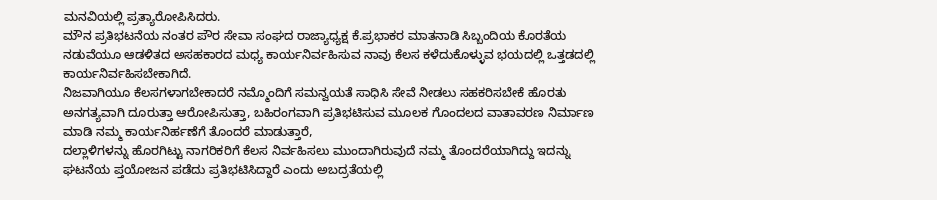ಮನವಿಯಲ್ಲಿ ಪ್ರತ್ಯಾರೋಪಿಸಿದರು.
ಮೌನ ಪ್ರತಿಭಟನೆಯ ನಂತರ ಪೌರ ಸೇವಾ ಸಂಘದ ರಾಜ್ಯಾಧ್ಯಕ್ಷ ಕೆ.ಪ್ರಭಾಕರ ಮಾತನಾಡಿ ಸಿಬ್ಬಂದಿಯ ಕೊರತೆಯ ನಡುವೆಯೂ ಆಡಳಿತದ ಅಸಹಕಾರದ ಮಧ್ಯ ಕಾರ್ಯನಿರ್ವಹಿಸುವ ನಾವು ಕೆಲಸ ಕಳೆದುಕೊಳ್ಳುವ ಭಯದಲ್ಲಿ ಒತ್ತಡದಲ್ಲಿ ಕಾರ್ಯನಿರ್ವಹಿಸಬೇಕಾಗಿದೆ.
ನಿಜವಾಗಿಯೂ ಕೆಲಸಗಳಾಗಬೇಕಾದರೆ ನಮ್ಮೊಂದಿಗೆ ಸಮನ್ವಯತೆ ಸಾಧಿಸಿ ಸೇವೆ ನೀಡಲು ಸಹಕರಿಸಬೇಕೆ ಹೊರತು ಅನಗತ್ಯವಾಗಿ ದೂರುತ್ತಾ ಆರೋಪಿಸುತ್ತಾ, ಬಹಿರಂಗವಾಗಿ ಪ್ರತಿಭಟಿಸುವ ಮೂಲಕ ಗೊಂದಲದ ವಾತಾವರಣ ನಿರ್ಮಾಣ ಮಾಡಿ ನಮ್ಮ ಕಾರ್ಯನಿರ್ಹಣೆಗೆ ತೊಂದರೆ ಮಾಡುತ್ತಾರೆ,
ದಲ್ಲಾಳಿಗಳನ್ನು ಹೊರಗಿಟ್ಟು ನಾಗರಿಕರಿಗೆ ಕೆಲಸ ನಿರ್ವಹಿಸಲು ಮುಂದಾಗಿರುವುದೆ ನಮ್ಮ ತೊಂದರೆಯಾಗಿದ್ದು ಇದನ್ನು ಘಟನೆಯ ಪ್ತಯೋಜನ ಪಡೆದು ಪ್ರತಿಭಟಿಸಿದ್ದಾರೆ ಎಂದು ಅಬದ್ರತೆಯಲ್ಲಿ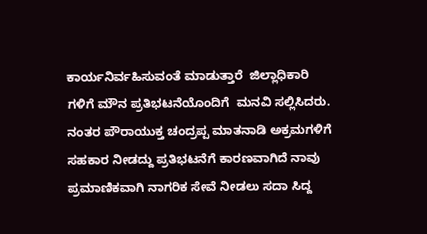ಕಾರ್ಯನಿರ್ವಹಿಸುವಂತೆ ಮಾಡುತ್ತಾರೆ  ಜಿಲ್ಲಾಧಿಕಾರಿ ಗಳಿಗೆ ಮೌನ ಪ್ರತಿಭಟನೆಯೊಂದಿಗೆ  ಮನವಿ ಸಲ್ಲಿಸಿದರು.
ನಂತರ ಪೌರಾಯುಕ್ತ ಚಂದ್ರಪ್ಪ ಮಾತನಾಡಿ ಅಕ್ರಮಗಳಿಗೆ  ಸಹಕಾರ ನೀಡದ್ದು ಪ್ರತಿಭಟನೆಗೆ ಕಾರಣವಾಗಿದೆ ನಾವು ಪ್ರಮಾಣಿಕವಾಗಿ ನಾಗರಿಕ ಸೇವೆ ನೀಡಲು ಸದಾ ಸಿದ್ದ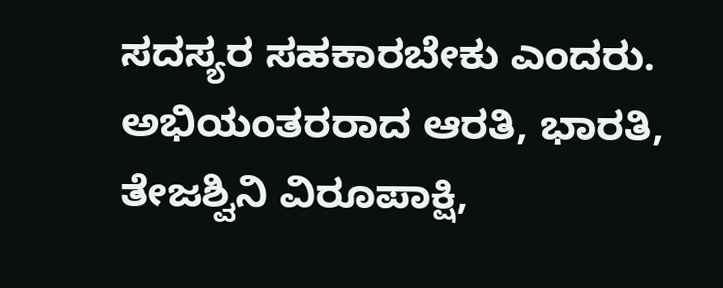ಸದಸ್ಯರ ಸಹಕಾರಬೇಕು ಎಂದರು.
ಅಭಿಯಂತರರಾದ ಆರತಿ, ಭಾರತಿ, ತೇಜಶ್ವಿನಿ ವಿರೂಪಾಕ್ಷಿ,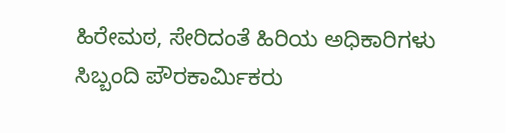ಹಿರೇಮಠ, ಸೇರಿದಂತೆ ಹಿರಿಯ ಅಧಿಕಾರಿಗಳು ಸಿಬ್ಬಂದಿ ಪೌರಕಾರ್ಮಿಕರು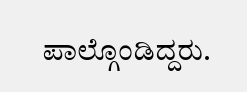ಪಾಲ್ಗೊಂಡಿದ್ದರು.